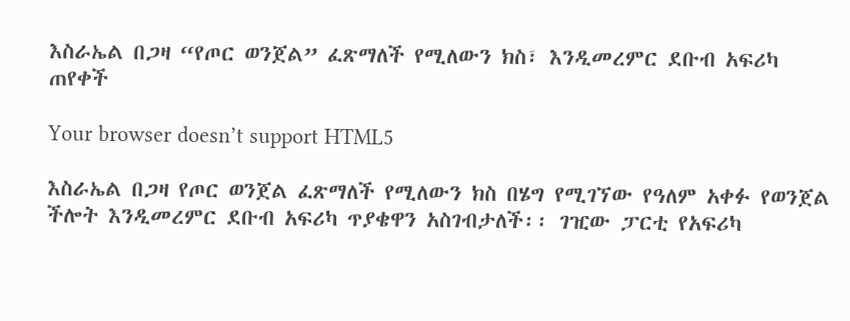እስራኤል በጋዛ “የጦር ወንጀል” ፈጽማለች የሚለውን ክስ፣ እንዲመረምር ደቡብ አፍሪካ ጠየቀች

Your browser doesn’t support HTML5

እስራኤል በጋዛ የጦር ወንጀል ፈጽማለች የሚለውን ክስ በሄግ የሚገኘው የዓለም አቀፉ የወንጀል ችሎት እንዲመረምር ደቡብ አፍሪካ ጥያቄዋን አስገብታለች፡፡ ገዢው ፓርቲ የአፍሪካ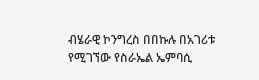ብሄራዊ ኮንግረስ በበኩሉ በአገሪቱ የሚገኘው የስራኤል ኤምባሲ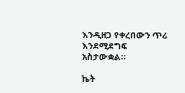እንዲዘጋ የቀረበውን ጥሪ እንደሚደግፍ አስታውቋል።

ኬት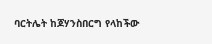ባርትሌት ከጆሃንስበርግ የላከችው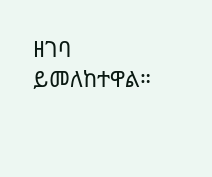ዘገባ ይመለከተዋል።